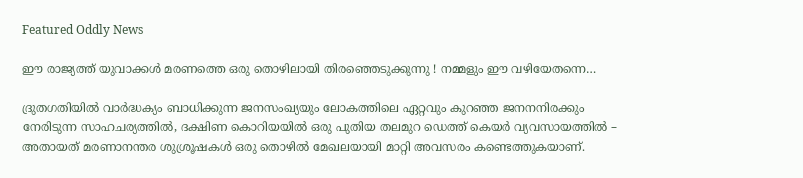Featured Oddly News

ഈ രാജ്യത്ത് യുവാക്കൾ മരണത്തെ ഒരു തൊഴിലായി തിരഞ്ഞെടുക്കുന്നു ! നമ്മളും ഈ വഴിയേതന്നെ…

ദ്രുതഗതിയിൽ വാർദ്ധക്യം ബാധിക്കുന്ന ജനസംഖ്യയും ലോകത്തിലെ ഏറ്റവും കുറഞ്ഞ ജനനനിരക്കും നേരിടുന്ന സാഹചര്യത്തിൽ, ദക്ഷിണ കൊറിയയിൽ ഒരു പുതിയ തലമുറ ഡെത്ത് കെയർ വ്യവസായത്തിൽ – അതായത് മരണാനന്തര ശുശ്രൂഷകള്‍ ഒരു തൊഴിൽ മേഖലയായി മാറ്റി അവസരം കണ്ടെത്തുകയാണ്.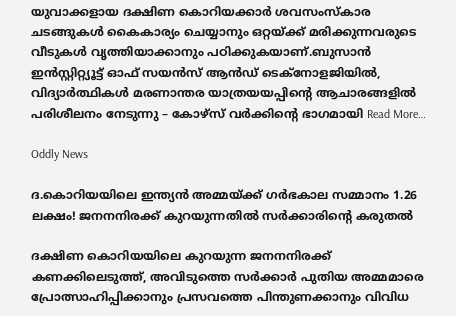യുവാക്കളായ ദക്ഷിണ കൊറിയക്കാർ ശവസംസ്‌കാര ചടങ്ങുകൾ കൈകാര്യം ചെയ്യാനും ഒറ്റയ്ക്ക് മരിക്കുന്നവരുടെ വീടുകൾ വൃത്തിയാക്കാനും പഠിക്കുകയാണ്.ബുസാൻ ഇൻസ്റ്റിറ്റ്യൂട്ട് ഓഫ് സയൻസ് ആൻഡ് ടെക്നോളജിയിൽ, വിദ്യാർത്ഥികൾ മരണാന്തര യാത്രയയപ്പിന്റെ ആചാരങ്ങളിൽ പരിശീലനം നേടുന്നു – കോഴ്‌സ് വർക്കിന്റെ ഭാഗമായി Read More…

Oddly News

ദ.കൊറിയയിലെ ഇന്ത്യൻ അമ്മയ്ക്ക് ഗർഭകാല സമ്മാനം 1.26 ലക്ഷം! ജനനനിരക്ക് കുറയുന്നതില്‍ സര്‍ക്കാരിന്റെ കരുതല്‍

ദക്ഷിണ കൊറിയയിലെ കുറയുന്ന ജനനനിരക്ക് കണക്കിലെടുത്ത്, അവിടുത്തെ സർക്കാർ പുതിയ അമ്മമാരെ പ്രോത്സാഹിപ്പിക്കാനും പ്രസവത്തെ പിന്തുണക്കാനും വിവിധ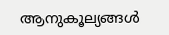ആനുകൂല്യങ്ങൾ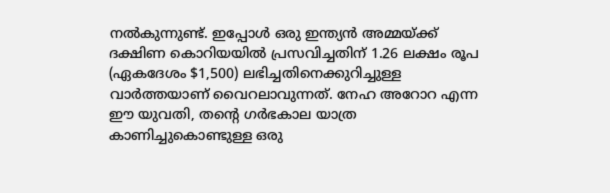നൽകുന്നുണ്ട്. ഇപ്പോള്‍ ഒരു ഇന്ത്യൻ അമ്മയ്ക്ക് ദക്ഷിണ കൊറിയയിൽ പ്രസവിച്ചതിന് 1.26 ലക്ഷം രൂപ (ഏകദേശം $1,500) ലഭിച്ചതിനെക്കുറിച്ചുള്ള വാർത്തയാണ് വൈറലാവുന്നത്. നേഹ അറോറ എന്ന ഈ യുവതി, തന്റെ ഗർഭകാല യാത്ര കാണിച്ചുകൊണ്ടുള്ള ഒരു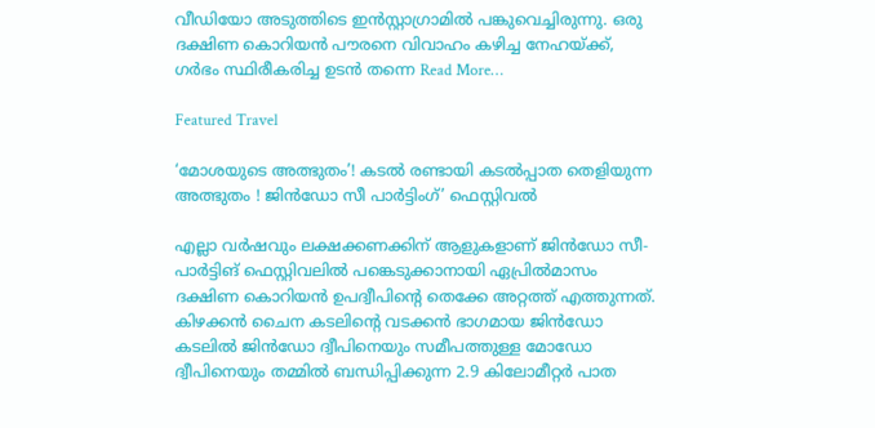വീഡിയോ അടുത്തിടെ ഇൻസ്റ്റാഗ്രാമിൽ പങ്കുവെച്ചിരുന്നു. ഒരു ദക്ഷിണ കൊറിയൻ പൗരനെ വിവാഹം കഴിച്ച നേഹയ്ക്ക്, ഗർഭം സ്ഥിരീകരിച്ച ഉടൻ തന്നെ Read More…

Featured Travel

‘മോശയുടെ അത്ഭുതം’! കടല്‍ രണ്ടായി കടല്‍പ്പാത തെളിയുന്ന അത്ഭുതം ! ജിന്‍ഡോ സീ പാര്‍ട്ടിംഗ്’ ഫെസ്റ്റിവല്‍

എല്ലാ വര്‍ഷവും ലക്ഷക്കണക്കിന് ആളുകളാണ് ജിന്‍ഡോ സീ-പാര്‍ട്ടിങ് ഫെസ്റ്റിവലില്‍ പങ്കെടുക്കാനായി ഏപ്രില്‍മാസം ദക്ഷിണ കൊറിയന്‍ ഉപദ്വീപിന്റെ തെക്കേ അറ്റത്ത് എത്തുന്നത്. കിഴക്കന്‍ ചൈന കടലിന്റെ വടക്കന്‍ ഭാഗമായ ജിന്‍ഡോ കടലില്‍ ജിന്‍ഡോ ദ്വീപിനെയും സമീപത്തുള്ള മോഡോ ദ്വീപിനെയും തമ്മില്‍ ബന്ധിപ്പിക്കുന്ന 2.9 കിലോമീറ്റര്‍ പാത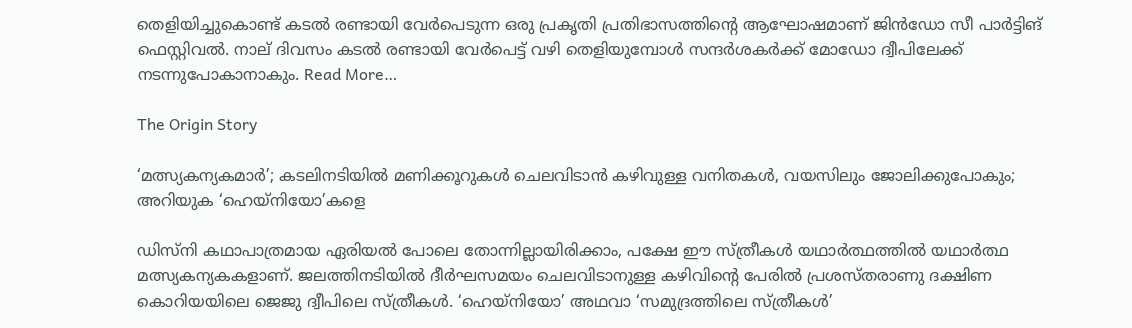തെളിയിച്ചുകൊണ്ട് കടല്‍ രണ്ടായി വേര്‍പെടുന്ന ഒരു പ്രകൃതി പ്രതിഭാസത്തിന്റെ ആഘോഷമാണ് ജിന്‍ഡോ സീ പാര്‍ട്ടിങ് ഫെസ്റ്റിവല്‍. നാല് ദിവസം കടല്‍ രണ്ടായി വേര്‍പെട്ട് വഴി തെളിയുമ്പോള്‍ സന്ദര്‍ശകര്‍ക്ക് മോഡോ ദ്വീപിലേക്ക് നടന്നുപോകാനാകും. Read More…

The Origin Story

‘മത്സ്യകന്യകമാര്‍’; കടലിനടിയില്‍ മണിക്കൂറുകള്‍ ചെലവിടാന്‍ കഴിവുള്ള വനിതകള്‍, വയസിലും ജോലിക്കുപോകും; അറിയുക ‘ഹെയ്‌നിയോ’കളെ

ഡിസ്നി കഥാപാത്രമായ ഏരിയൽ പോലെ തോന്നില്ലായിരിക്കാം, പക്ഷേ ഈ സ്ത്രീകൾ യഥാർത്ഥത്തിൽ യഥാർത്ഥ മത്സ്യകന്യകകളാണ്. ജലത്തിനടിയില്‍ ദീര്‍ഘസമയം ചെലവിടാനുള്ള കഴിവിന്റെ പേരില്‍ പ്രശസ്‌തരാണു ദക്ഷിണ കൊറിയയിലെ ജെജു ദ്വീപിലെ സ്‌ത്രീകള്‍. ‘ഹെയ്‌നിയോ’ അഥവാ ‘സമുദ്രത്തിലെ സ്‌ത്രീകള്‍’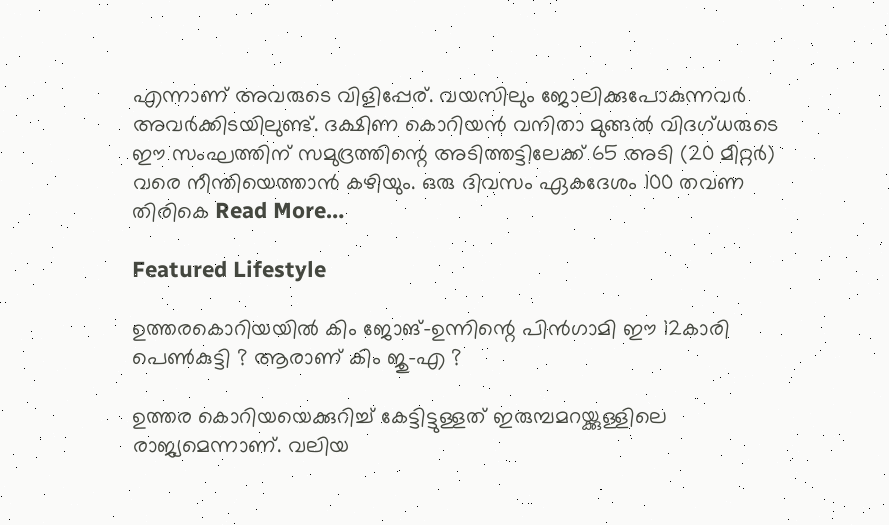എന്നാണ്‌ അവരുടെ വിളിപ്പേര്‌. വയസിലും ജോലിക്കുപോകുന്നവര്‍ അവര്‍ക്കിടയിലുണ്ട്‌. ദക്ഷിണ കൊറിയൻ വനിതാ മുങ്ങൽ വിദഗ്ധരുടെ ഈ സംഘത്തിന് സമുദ്രത്തിന്റെ അടിത്തട്ടിലേക്ക് 65 അടി (20 മീറ്റർ) വരെ നീന്തിയെത്താന്‍ കഴിയും. ഒരു ദിവസം ഏകദേശം 100 തവണ തിരികെ Read More…

Featured Lifestyle

ഉത്തരകൊറിയയില്‍ കിം ജോങ്-ഉന്നിന്റെ പിന്‍ഗാമി ഈ 12കാരി പെണ്‍കുട്ടി ? ആരാണ് കിം ജു-എ ?

ഉത്തര കൊറിയയെക്കുറിച്ച് കേട്ടിട്ടുള്ളത് ഇരുമ്പമറയ്ക്കുള്ളിലെ രാജ്യമെന്നാണ്. വലിയ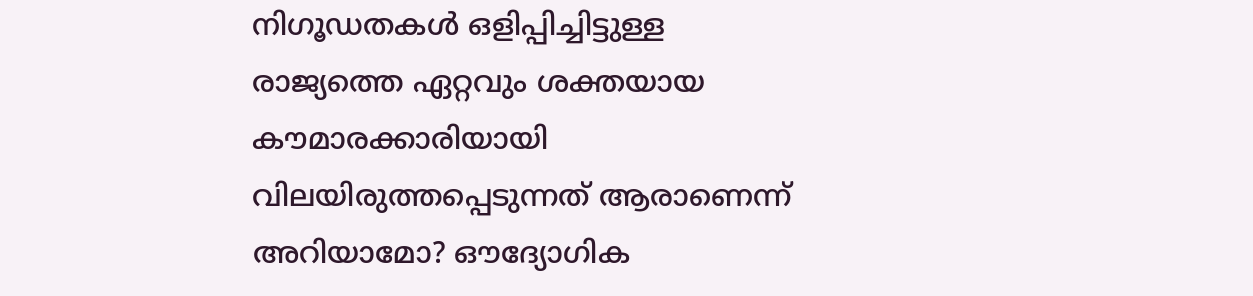നിഗൂഡതകള്‍ ഒളിപ്പിച്ചിട്ടുള്ള രാജ്യത്തെ ഏറ്റവും ശക്തയായ കൗമാരക്കാരിയായി വിലയിരുത്തപ്പെടുന്നത് ആരാണെന്ന് അറിയാമോ? ഔദ്യോഗിക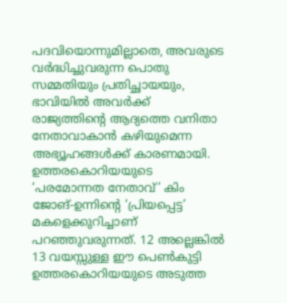പദവിയൊന്നുമില്ലാതെ, അവരുടെ വര്‍ദ്ധിച്ചുവരുന്ന പൊതു സമ്മതിയും പ്രതിച്ഛായയും, ഭാവിയില്‍ അവര്‍ക്ക് രാജ്യത്തിന്റെ ആദ്യത്തെ വനിതാ നേതാവാകാന്‍ കഴിയുമെന്ന അഭ്യൂഹങ്ങള്‍ക്ക് കാരണമായി. ഉത്തരകൊറിയയുടെ ‘പരമോന്നത നേതാവ്’ കിം ജോങ്-ഉന്നിന്റെ ‘പ്രിയപ്പെട്ട’ മകളെക്കുറിച്ചാണ് പറഞ്ഞുവരുന്നത്. 12 അല്ലെങ്കില്‍ 13 വയസ്സുള്ള ഈ പെണ്‍കുട്ടി ഉത്തരകൊറിയയുടെ അടുത്ത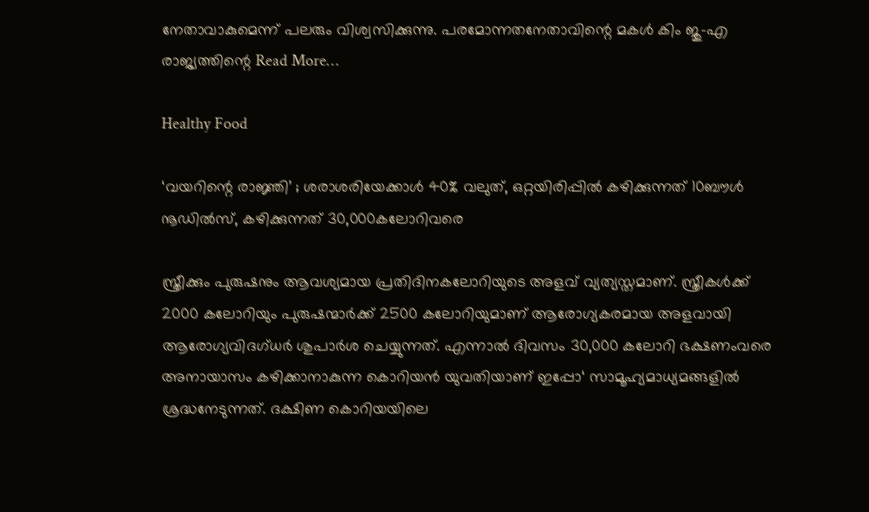നേതാവാകുമെന്ന് പലരും വിശ്വസിക്കുന്നു. പരമോന്നതനേതാവിന്റെ മകള്‍ കിം ജു-എ രാജ്യത്തിന്റെ Read More…

Healthy Food

‘വയറിന്റെ രാജ്ഞി’ ; ശരാശരിയേക്കാൾ 40% വലുത്, ഒറ്റയിരിപ്പില്‍ കഴിക്കുന്നത് 10ബൗള്‍ നൂഡില്‍സ്, കഴിക്കുന്നത് 30,000കലോറിവരെ

സ്ത്രീക്കും പുരുഷനും ആവശ്യമായ പ്രതിദിനകലോറിയുടെ അളവ് വ്യത്യസ്തമാണ്. സ്ത്രീകള്‍ക്ക് 2000 കലോറിയും പുരുഷന്മാര്‍ക്ക് 2500 കലോറിയുമാണ് ആരോഗ്യകരമായ അളവായി ആരോഗ്യവിദഗ്ധര്‍ ശുപാര്‍ശ ചെയ്യുന്നത്. എന്നാല്‍ ദിവസം 30,000 കലോറി ഭക്ഷണംവരെ അനായാസം കഴിക്കാനാകുന്ന കൊറിയന്‍ യുവതിയാണ് ഇപ്പോ‘ സാമൂഹ്യമാധ്യമങ്ങളില്‍ ശ്രദ്ധനേടുന്നത്. ദക്ഷിണ കൊറിയയിലെ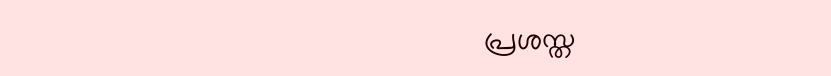പ്രശസ്ത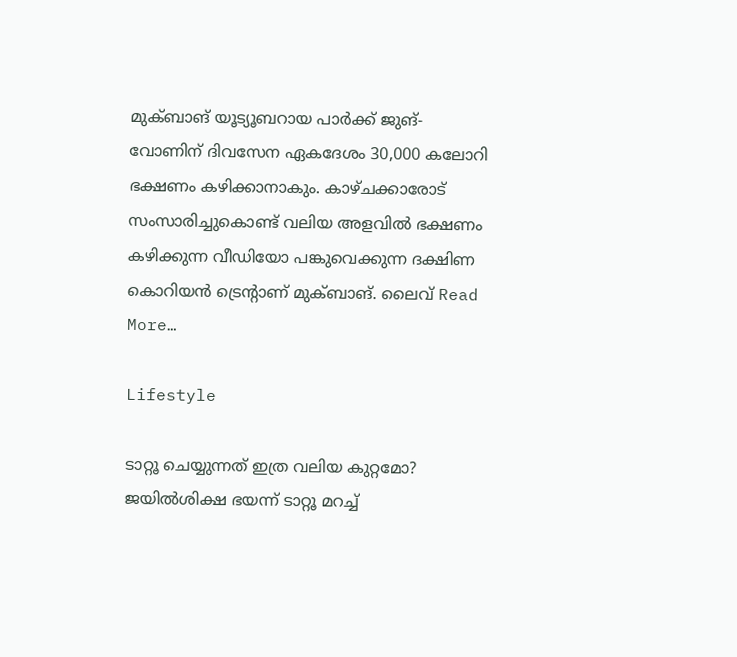മുക്ബാങ് യൂട്യൂബറായ പാര്‍ക്ക് ജുങ്-വോണിന് ദിവസേന ഏകദേശം 30,000 കലോറി ഭക്ഷണം കഴിക്കാനാകും. കാഴ്ചക്കാരോട് സംസാരിച്ചുകൊണ്ട് വലിയ അളവില്‍ ഭക്ഷണം കഴിക്കുന്ന വീഡിയോ പങ്കുവെക്കുന്ന ദക്ഷിണ കൊറിയന്‍ ട്രെന്റാണ് മുക്ബാങ്. ലൈവ് Read More…

Lifestyle

ടാറ്റൂ ചെയ്യുന്നത് ഇത്ര വലിയ കുറ്റമോ? ജയില്‍ശിക്ഷ ഭയന്ന് ടാറ്റൂ മറച്ച്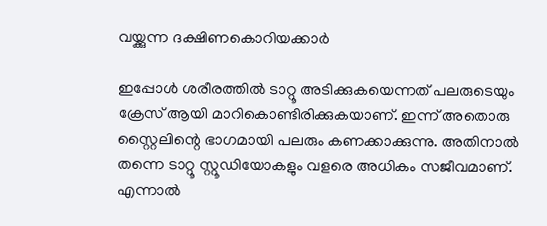വയ്ക്കുന്ന ദക്ഷിണകൊറിയക്കാര്‍

ഇപ്പോള്‍ ശരീരത്തില്‍ ടാറ്റൂ അടിക്കുകയെന്നത് പലരുടെയും ക്രേസ് ആയി മാറികൊണ്ടിരിക്കുകയാണ്. ഇന്ന് അതൊരു സ്റ്റൈലിന്റെ ഭാഗമായി പലരും കണക്കാക്കുന്നു. അതിനാല്‍ തന്നെ ടാറ്റൂ സ്റ്റൂഡിയോകളും വളരെ അധികം സജീവമാണ്. എന്നാല്‍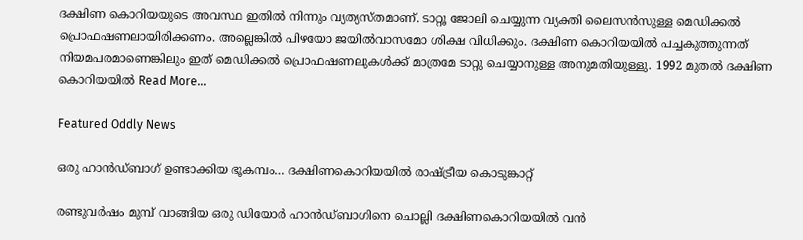ദക്ഷിണ കൊറിയയുടെ അവസ്ഥ ഇതില്‍ നിന്നും വ്യത്യസ്തമാണ്. ടാറ്റൂ ജോലി ചെയ്യുന്ന വ്യക്തി ലൈസന്‍സുള്ള മെഡിക്കല്‍ പ്രൊഫഷണലായിരിക്കണം. അല്ലെങ്കില്‍ പിഴയോ ജയില്‍വാസമോ ശിക്ഷ വിധിക്കും. ദക്ഷിണ കൊറിയയില്‍ പച്ചകുത്തുന്നത് നിയമപരമാണെങ്കിലും ഇത് മെഡിക്കല്‍ പ്രൊഫഷണലുകള്‍ക്ക് മാത്രമേ ടാറ്റു ചെയ്യാനുള്ള അനുമതിയുള്ളു. 1992 മുതല്‍ ദക്ഷിണ കൊറിയയില്‍ Read More…

Featured Oddly News

ഒരു ഹാന്‍ഡ്ബാഗ് ഉണ്ടാക്കിയ ഭൂകമ്പം… ദക്ഷിണകൊറിയയില്‍ രാഷ്ട്രീയ കൊടുങ്കാറ്റ്

രണ്ടുവര്‍ഷം മുമ്പ് വാങ്ങിയ ഒരു ഡിയോര്‍ ഹാന്‍ഡ്ബാഗിനെ ചൊല്ലി ദക്ഷിണകൊറിയയില്‍ വന്‍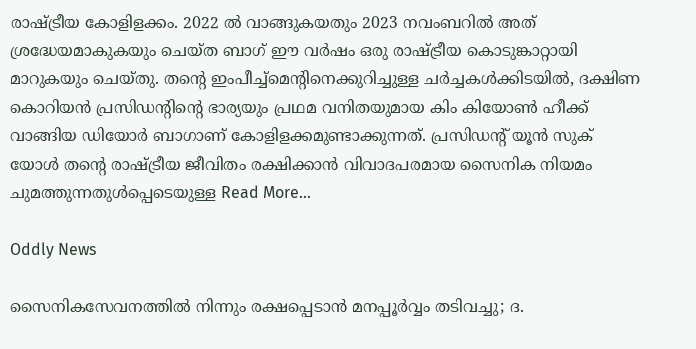രാഷ്ട്രീയ കോളിളക്കം. 2022 ല്‍ വാങ്ങുകയതും 2023 നവംബറില്‍ അത് ശ്രദ്ധേയമാകുകയും ചെയ്ത ബാഗ് ഈ വര്‍ഷം ഒരു രാഷ്ട്രീയ കൊടുങ്കാറ്റായി മാറുകയും ചെയ്തു. തന്റെ ഇംപീച്ച്മെന്റിനെക്കുറിച്ചുള്ള ചര്‍ച്ചകള്‍ക്കിടയില്‍, ദക്ഷിണ കൊറിയന്‍ പ്രസിഡന്റിന്റെ ഭാര്യയും പ്രഥമ വനിതയുമായ കിം കിയോണ്‍ ഹീക്ക് വാങ്ങിയ ഡിയോര്‍ ബാഗാണ് കോളിളക്കമുണ്ടാക്കുന്നത്. പ്രസിഡന്റ് യൂന്‍ സുക് യോള്‍ തന്റെ രാഷ്ട്രീയ ജീവിതം രക്ഷിക്കാന്‍ വിവാദപരമായ സൈനിക നിയമം ചുമത്തുന്നതുള്‍പ്പെടെയുള്ള Read More…

Oddly News

സൈനികസേവനത്തില്‍ നിന്നും രക്ഷപ്പെടാന്‍ മനപ്പൂര്‍വ്വം തടിവച്ചു; ദ.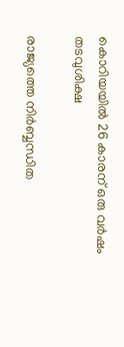കൊറിയയില്‍ 26 കാരന് ഒരു വര്‍ഷം തടവുശിക്ഷ

രാജ്യത്തെ നിര്‍ബ്ബന്ധിത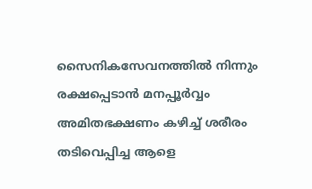സൈനികസേവനത്തില്‍ നിന്നും രക്ഷപ്പെടാന്‍ മനപ്പൂര്‍വ്വം അമിതഭക്ഷണം കഴിച്ച് ശരീരം തടിവെപ്പിച്ച ആളെ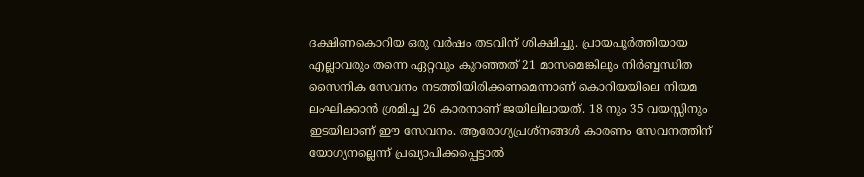ദക്ഷിണകൊറിയ ഒരു വര്‍ഷം തടവിന് ശിക്ഷിച്ചു. പ്രായപൂര്‍ത്തിയായ എല്ലാവരും തന്നെ ഏറ്റവും കുറഞ്ഞത് 21 മാസമെങ്കിലും നിര്‍ബ്ബന്ധിത സൈനിക സേവനം നടത്തിയിരിക്കണമെന്നാണ് കൊറിയയിലെ നിയമ ലംഘിക്കാന്‍ ശ്രമിച്ച 26 കാരനാണ് ജയിലിലായത്. 18 നും 35 വയസ്സിനും ഇടയിലാണ് ഈ സേവനം. ആരോഗ്യപ്രശ്നങ്ങള്‍ കാരണം സേവനത്തിന് യോഗ്യനല്ലെന്ന് പ്രഖ്യാപിക്കപ്പെട്ടാല്‍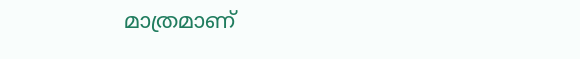മാത്രമാണ്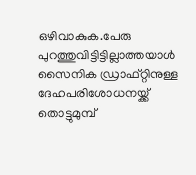ഒഴിവാകുക.പേരു പുറത്തുവിട്ടിട്ടില്ലാത്തയാള്‍ സൈനിക ഡ്രാഫ്റ്റിനുള്ള ദേഹപരിശോധനയ്ക്ക് തൊട്ടുമുമ്പ്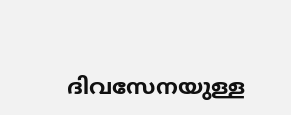ദിവസേനയുള്ള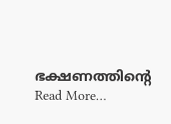ഭക്ഷണത്തിന്റെ Read More…